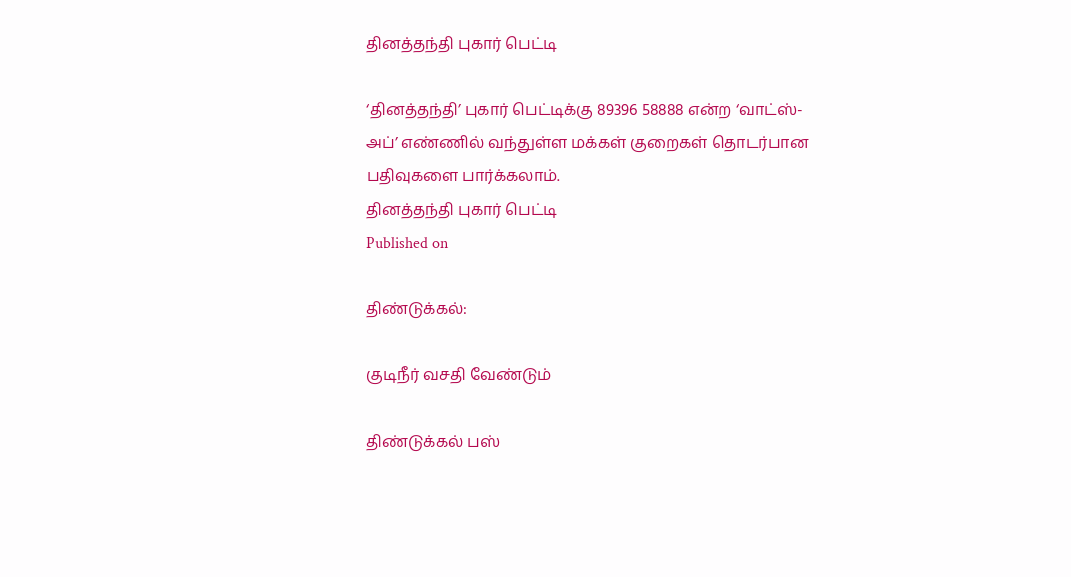தினத்தந்தி புகார் பெட்டி

‘தினத்தந்தி’ புகார் பெட்டிக்கு 89396 58888 என்ற ‘வாட்ஸ்-அப்’ எண்ணில் வந்துள்ள மக்கள் குறைகள் தொடர்பான பதிவுகளை பார்க்கலாம்.
தினத்தந்தி புகார் பெட்டி
Published on

திண்டுக்கல்:

குடிநீர் வசதி வேண்டும்

திண்டுக்கல் பஸ்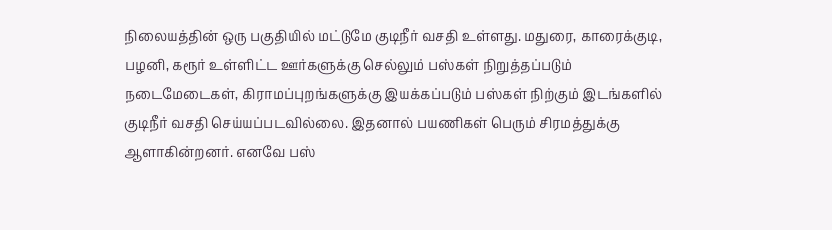நிலையத்தின் ஒரு பகுதியில் மட்டுமே குடிநீர் வசதி உள்ளது. மதுரை, காரைக்குடி, பழனி, கரூர் உள்ளிட்ட ஊர்களுக்கு செல்லும் பஸ்கள் நிறுத்தப்படும் நடைமேடைகள், கிராமப்புறங்களுக்கு இயக்கப்படும் பஸ்கள் நிற்கும் இடங்களில் குடிநீர் வசதி செய்யப்படவில்லை. இதனால் பயணிகள் பெரும் சிரமத்துக்கு ஆளாகின்றனர். எனவே பஸ்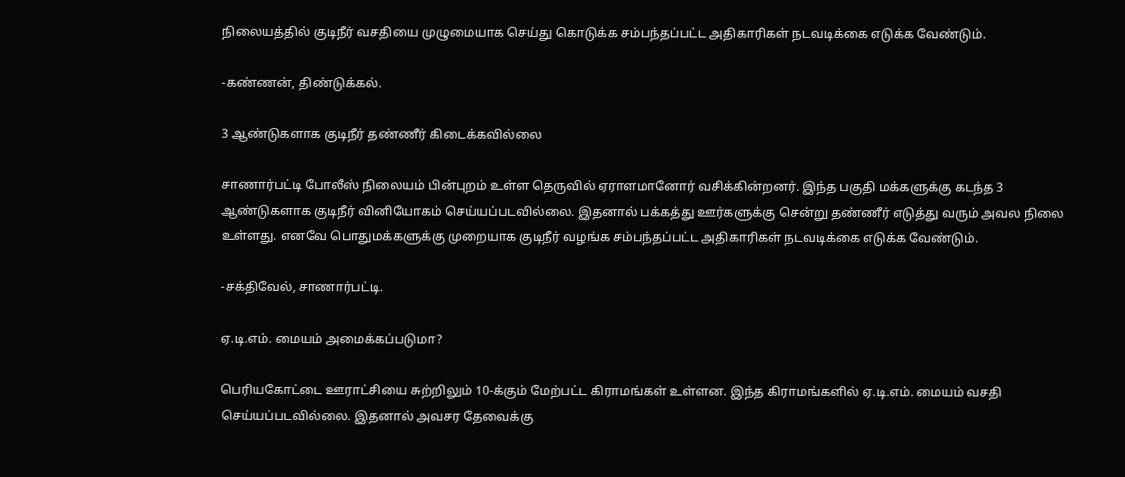நிலையத்தில் குடிநீர் வசதியை முழுமையாக செய்து கொடுக்க சம்பந்தப்பட்ட அதிகாரிகள் நடவடிக்கை எடுக்க வேண்டும்.

-கண்ணன், திண்டுக்கல்.

3 ஆண்டுகளாக குடிநீர் தண்ணீர் கிடைக்கவில்லை

சாணார்பட்டி போலீஸ் நிலையம் பின்புறம் உள்ள தெருவில் ஏராளமானோர் வசிக்கின்றனர். இந்த பகுதி மக்களுக்கு கடந்த 3 ஆண்டுகளாக குடிநீர் வினியோகம் செய்யப்படவில்லை. இதனால் பக்கத்து ஊர்களுக்கு சென்று தண்ணீர் எடுத்து வரும் அவல நிலை உள்ளது. எனவே பொதுமக்களுக்கு முறையாக குடிநீர் வழங்க சம்பந்தப்பட்ட அதிகாரிகள் நடவடிக்கை எடுக்க வேண்டும்.

-சக்திவேல், சாணார்பட்டி.

ஏ.டி.எம். மையம் அமைக்கப்படுமா?

பெரியகோட்டை ஊராட்சியை சுற்றிலும் 10-க்கும் மேற்பட்ட கிராமங்கள் உள்ளன. இந்த கிராமங்களில் ஏ.டி.எம். மையம் வசதி செய்யப்படவில்லை. இதனால் அவசர தேவைக்கு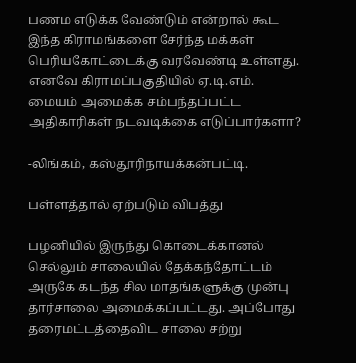பணம எடுக்க வேண்டும் என்றால் கூட இந்த கிராமங்களை சேர்ந்த மக்கள் பெரியகோட்டைக்கு வரவேண்டி உள்ளது. எனவே கிராமப்பகுதியில் ஏ.டி.எம். மையம் அமைக்க சம்பந்தப்பட்ட அதிகாரிகள் நடவடிக்கை எடுப்பார்களா?

-லிங்கம், கஸ்தூரிநாயக்கன்பட்டி.

பள்ளத்தால் ஏற்படும் விபத்து

பழனியில் இருந்து கொடைக்கானல் செல்லும் சாலையில் தேக்கந்தோட்டம் அருகே கடந்த சில மாதங்களுக்கு முன்பு தார்சாலை அமைக்கப்பட்டது. அப்போது தரைமட்டத்தைவிட சாலை சற்று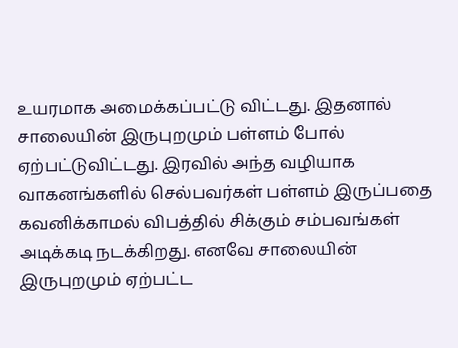உயரமாக அமைக்கப்பட்டு விட்டது. இதனால் சாலையின் இருபுறமும் பள்ளம் போல் ஏற்பட்டுவிட்டது. இரவில் அந்த வழியாக வாகனங்களில் செல்பவர்கள் பள்ளம் இருப்பதை கவனிக்காமல் விபத்தில் சிக்கும் சம்பவங்கள் அடிக்கடி நடக்கிறது. எனவே சாலையின் இருபுறமும் ஏற்பட்ட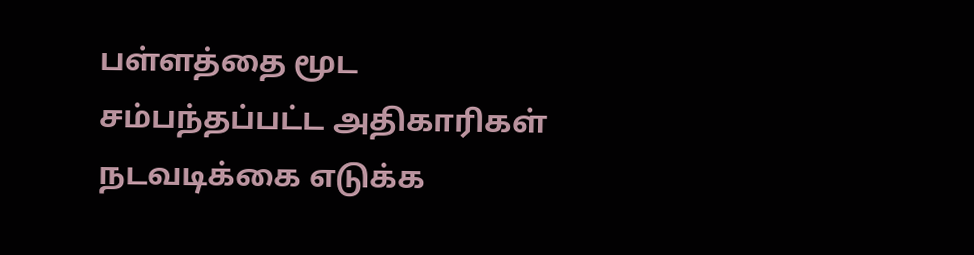பள்ளத்தை மூட சம்பந்தப்பட்ட அதிகாரிகள் நடவடிக்கை எடுக்க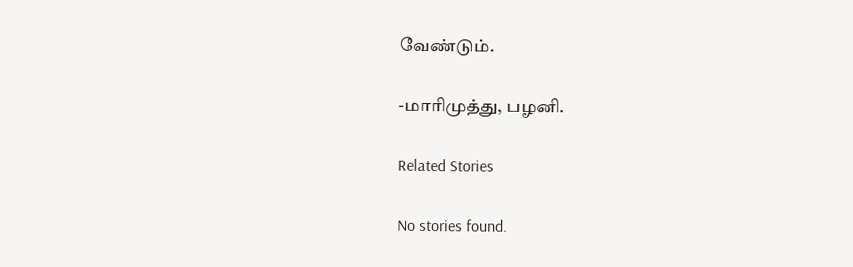வேண்டும்.

-மாரிமுத்து, பழனி.

Related Stories

No stories found.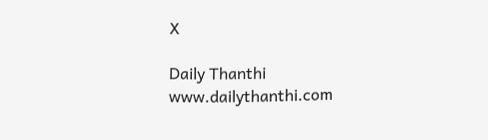X

Daily Thanthi
www.dailythanthi.com